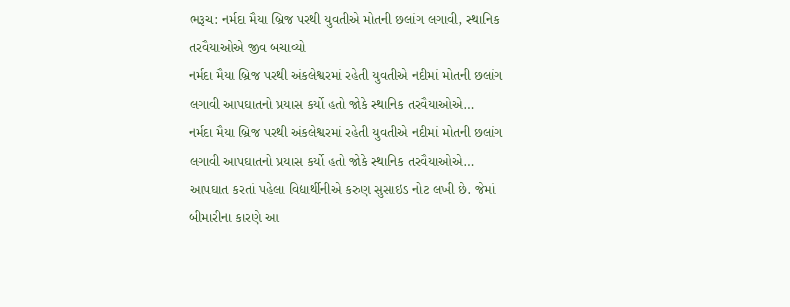ભરૂચ: નર્મદા મૈયા બ્રિજ પરથી યુવતીએ મોતની છલાંગ લગાવી, સ્થાનિક તરવૈયાઓએ જીવ બચાવ્યો
નર્મદા મૈયા બ્રિજ પરથી અંકલેશ્વરમાં રહેતી યુવતીએ નદીમાં મોતની છલાંગ લગાવી આપઘાતનો પ્રયાસ કર્યો હતો જોકે સ્થાનિક તરવૈયાઓએ…
નર્મદા મૈયા બ્રિજ પરથી અંકલેશ્વરમાં રહેતી યુવતીએ નદીમાં મોતની છલાંગ લગાવી આપઘાતનો પ્રયાસ કર્યો હતો જોકે સ્થાનિક તરવૈયાઓએ…
આપઘાત કરતાં પહેલા વિદ્યાર્થીનીએ કરુણ સુસાઇડ નોટ લખી છે. જેમાં બીમારીના કારણે આ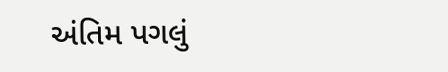અંતિમ પગલું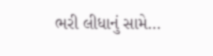ભરી લીધાનું સામે…